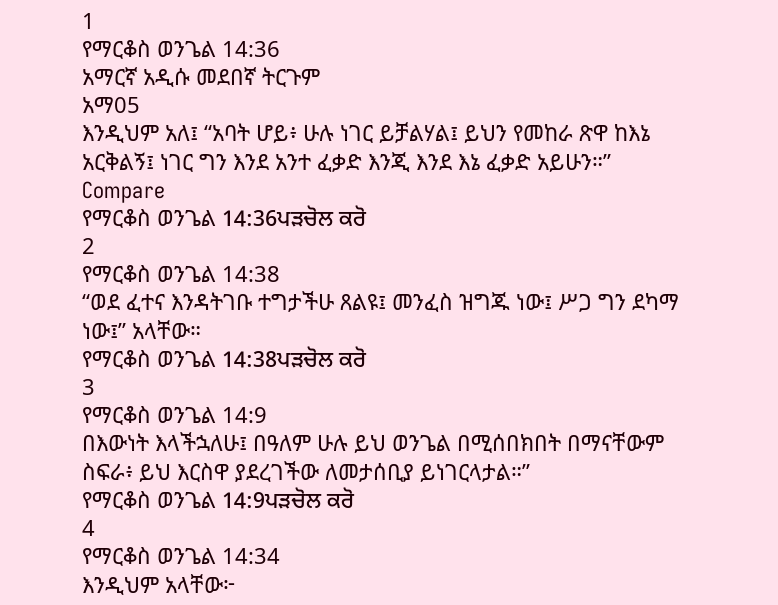1
የማርቆስ ወንጌል 14:36
አማርኛ አዲሱ መደበኛ ትርጉም
አማ05
እንዲህም አለ፤ “አባት ሆይ፥ ሁሉ ነገር ይቻልሃል፤ ይህን የመከራ ጽዋ ከእኔ አርቅልኝ፤ ነገር ግን እንደ አንተ ፈቃድ እንጂ እንደ እኔ ፈቃድ አይሁን።”
Compare
የማርቆስ ወንጌል 14:36ਪੜਚੋਲ ਕਰੋ
2
የማርቆስ ወንጌል 14:38
“ወደ ፈተና እንዳትገቡ ተግታችሁ ጸልዩ፤ መንፈስ ዝግጁ ነው፤ ሥጋ ግን ደካማ ነው፤” አላቸው።
የማርቆስ ወንጌል 14:38ਪੜਚੋਲ ਕਰੋ
3
የማርቆስ ወንጌል 14:9
በእውነት እላችኋለሁ፤ በዓለም ሁሉ ይህ ወንጌል በሚሰበክበት በማናቸውም ስፍራ፥ ይህ እርስዋ ያደረገችው ለመታሰቢያ ይነገርላታል።”
የማርቆስ ወንጌል 14:9ਪੜਚੋਲ ਕਰੋ
4
የማርቆስ ወንጌል 14:34
እንዲህም አላቸው፦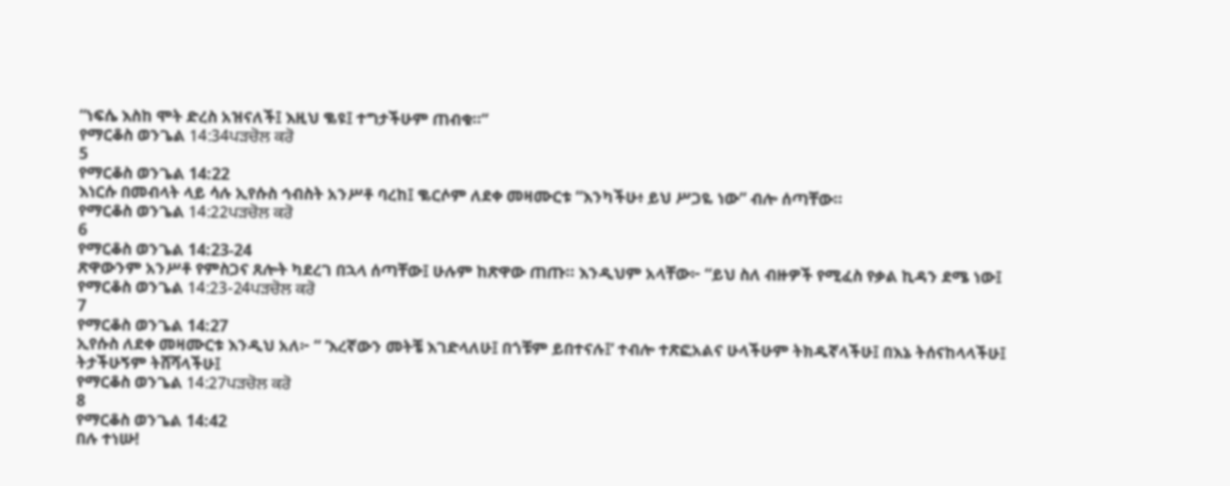“ነፍሴ እስከ ሞት ድረስ አዝናለች፤ እዚህ ቈዩ፤ ተግታችሁም ጠብቁ።”
የማርቆስ ወንጌል 14:34ਪੜਚੋਲ ਕਰੋ
5
የማርቆስ ወንጌል 14:22
እነርሱ በመብላት ላይ ሳሉ ኢየሱስ ኅብስት አንሥቶ ባረከ፤ ቈርሶም ለደቀ መዛሙርቱ “እንካችሁ፥ ይህ ሥጋዬ ነው” ብሎ ሰጣቸው።
የማርቆስ ወንጌል 14:22ਪੜਚੋਲ ਕਰੋ
6
የማርቆስ ወንጌል 14:23-24
ጽዋውንም አንሥቶ የምስጋና ጸሎት ካደረገ በኋላ ሰጣቸው፤ ሁሉም ከጽዋው ጠጡ። እንዲህም አላቸው፦ “ይህ ስለ ብዙዎች የሚፈስ የቃል ኪዳን ደሜ ነው፤
የማርቆስ ወንጌል 14:23-24ਪੜਚੋਲ ਕਰੋ
7
የማርቆስ ወንጌል 14:27
ኢየሱስ ለደቀ መዛሙርቱ እንዲህ አለ፦ “ ‘እረኛውን መትቼ እገድላለሁ፤ በጎቹም ይበተናሉ፤’ ተብሎ ተጽፎአልና ሁላችሁም ትክዱኛላችሁ፤ በእኔ ትሰናከላላችሁ፤ ትታችሁኝም ትሸሻላችሁ፤
የማርቆስ ወንጌል 14:27ਪੜਚੋਲ ਕਰੋ
8
የማርቆስ ወንጌል 14:42
በሉ ተነሡ!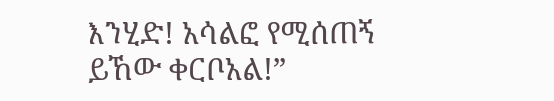እንሂድ! አሳልፎ የሚሰጠኝ ይኸው ቀርቦአል!”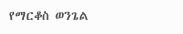የማርቆስ ወንጌል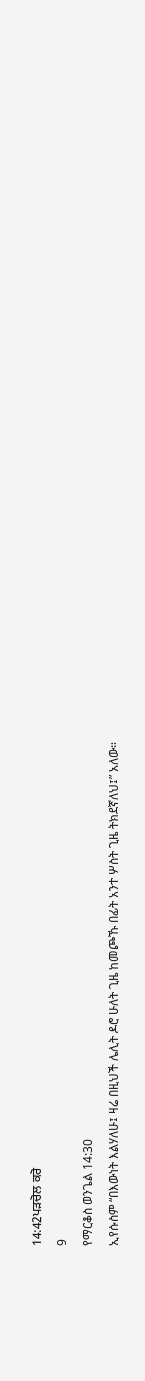14:42ਪੜਚੋਲ ਕਰੋ
9
የማርቆስ ወንጌል 14:30
ኢየሱስም “በእውነት እልሃለሁ፤ ዛሬ በዚህች ሌሊት ዶሮ ሁለት ጊዜ ከመጮኹ በፊት አንተ ሦስት ጊዜ ትክደኛለህ፤” አለው።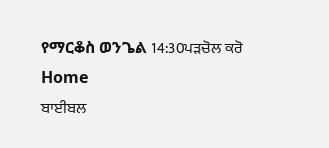የማርቆስ ወንጌል 14:30ਪੜਚੋਲ ਕਰੋ
Home
ਬਾਈਬਲ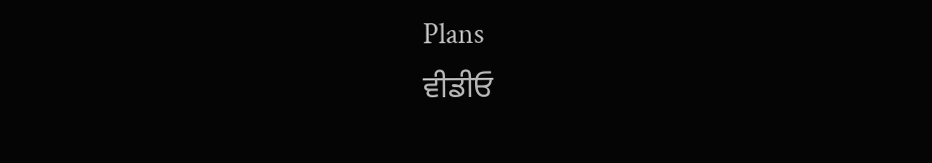Plans
ਵੀਡੀਓ